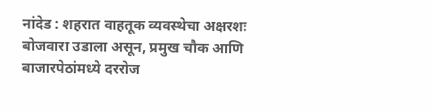नांदेड : शहरात वाहतूक व्यवस्थेचा अक्षरशः बोजवारा उडाला असून, प्रमुख चौक आणि बाजारपेठांमध्ये दररोज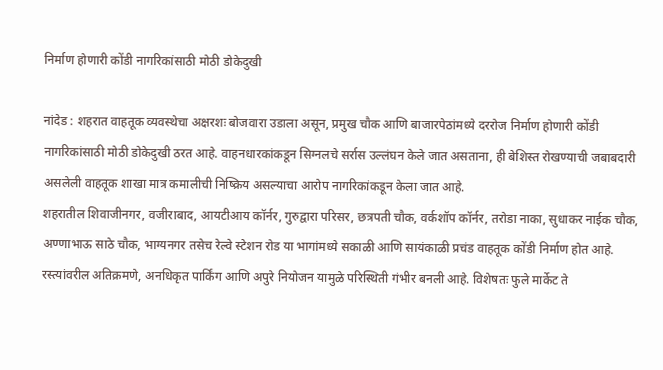निर्माण होणारी कोंडी नागरिकांसाठी मोठी डोकेदुखी

नांदेड : शहरात वाहतूक व्यवस्थेचा अक्षरशः बोजवारा उडाला असून, प्रमुख चौक आणि बाजारपेठांमध्ये दररोज निर्माण होणारी कोंडी नागरिकांसाठी मोठी डोकेदुखी ठरत आहे. वाहनधारकांकडून सिग्नलचे सर्रास उल्लंघन केले जात असताना, ही बेशिस्त रोखण्याची जबाबदारी असलेली वाहतूक शाखा मात्र कमालीची निष्क्रिय असल्याचा आरोप नागरिकांकडून केला जात आहे.
शहरातील शिवाजीनगर, वजीराबाद, आयटीआय कॉर्नर, गुरुद्वारा परिसर, छत्रपती चौक, वर्कशॉप कॉर्नर, तरोडा नाका, सुधाकर नाईक चौक, अण्णाभाऊ साठे चौक, भाग्यनगर तसेच रेल्वे स्टेशन रोड या भागांमध्ये सकाळी आणि सायंकाळी प्रचंड वाहतूक कोंडी निर्माण होत आहे. रस्त्यांवरील अतिक्रमणे, अनधिकृत पार्किंग आणि अपुरे नियोजन यामुळे परिस्थिती गंभीर बनली आहे. विशेषतः फुले मार्केट ते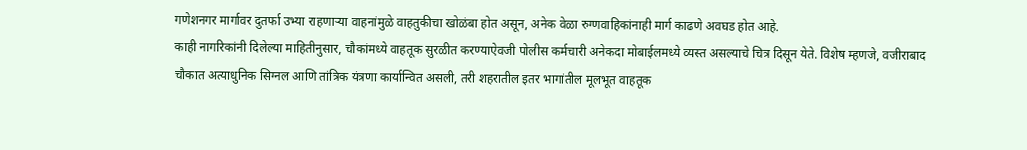गणेशनगर मार्गावर दुतर्फा उभ्या राहणाऱ्या वाहनांमुळे वाहतुकीचा खोळंबा होत असून, अनेक वेळा रुग्णवाहिकांनाही मार्ग काढणे अवघड होत आहे.
काही नागरिकांनी दिलेल्या माहितीनुसार, चौकांमध्ये वाहतूक सुरळीत करण्याऐवजी पोलीस कर्मचारी अनेकदा मोबाईलमध्ये व्यस्त असल्याचे चित्र दिसून येते. विशेष म्हणजे, वजीराबाद चौकात अत्याधुनिक सिग्नल आणि तांत्रिक यंत्रणा कार्यान्वित असली, तरी शहरातील इतर भागांतील मूलभूत वाहतूक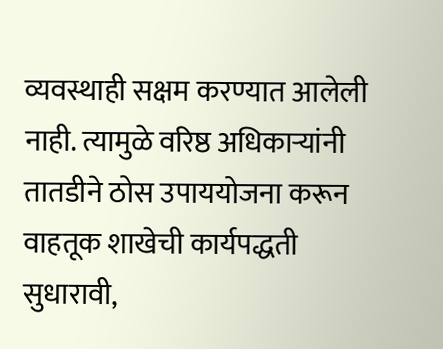व्यवस्थाही सक्षम करण्यात आलेली नाही. त्यामुळे वरिष्ठ अधिकाऱ्यांनी तातडीने ठोस उपाययोजना करून वाहतूक शाखेची कार्यपद्धती सुधारावी,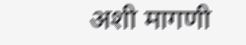अशी मागणी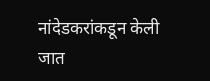नांदेडकरांकडून केली जात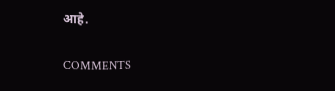आहे.

COMMENTS